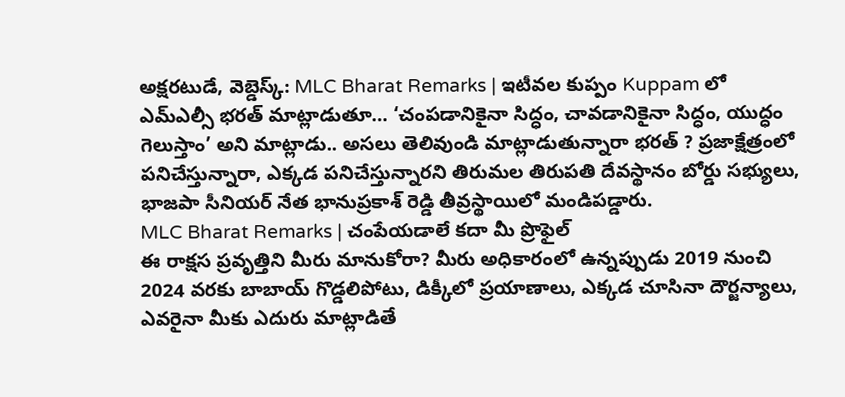అక్షరటుడే, వెబ్డెస్క్: MLC Bharat Remarks | ఇటీవల కుప్పం Kuppam లో ఎమ్ఎల్సీ భరత్ మాట్లాడుతూ… ‘చంపడానికైనా సిద్ధం, చావడానికైనా సిద్ధం, యుద్ధం గెలుస్తాం’ అని మాట్లాడు.. అసలు తెలివుండి మాట్లాడుతున్నారా భరత్ ? ప్రజాక్షేత్రంలో పనిచేస్తున్నారా, ఎక్కడ పనిచేస్తున్నారని తిరుమల తిరుపతి దేవస్థానం బోర్డు సభ్యులు, భాజపా సీనియర్ నేత భానుప్రకాశ్ రెడ్డి తీవ్రస్థాయిలో మండిపడ్డారు.
MLC Bharat Remarks | చంపేయడాలే కదా మీ ప్రొఫైల్
ఈ రాక్షస ప్రవృత్తిని మీరు మానుకోరా? మీరు అధికారంలో ఉన్నప్పుడు 2019 నుంచి 2024 వరకు బాబాయ్ గొడ్డలిపోటు, డిక్కీలో ప్రయాణాలు, ఎక్కడ చూసినా దౌర్జన్యాలు, ఎవరైనా మీకు ఎదురు మాట్లాడితే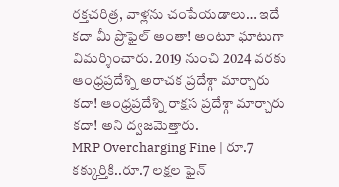రక్తచరిత్ర, వాళ్లను చంపేయడాలు… ఇదే కదా మీ ప్రొఫైల్ అంతా! అంటూ ఘాటుగా విమర్శించారు. 2019 నుంచి 2024 వరకు ఆంధ్రప్రదేశ్ని అరాచక ప్రదేశ్గా మార్చారు కదా! ఆంధ్రప్రదేశ్ని రాక్షస ప్రదేశ్గా మార్చారు కదా! అని ద్వజమెత్తారు.
MRP Overcharging Fine | రూ.7 కక్కుర్తికి..రూ.7 లక్షల ఫైన్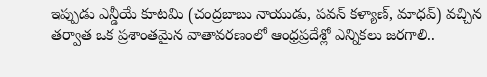ఇప్పుడు ఎన్డీయే కూటమి (చంద్రబాబు నాయుడు, పవన్ కళ్యాణ్, మాధవ్) వచ్చిన తర్వాత ఒక ప్రశాంతమైన వాతావరణంలో ఆంధ్రప్రదేశ్లో ఎన్నికలు జరగాలి..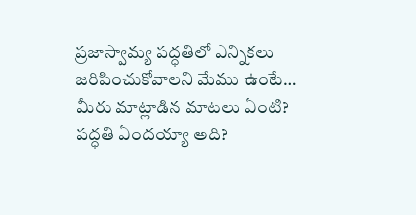ప్రజాస్వామ్య పద్ధతిలో ఎన్నికలు జరిపించుకోవాలని మేము ఉంటే… మీరు మాట్లాడిన మాటలు ఏంటి? పద్ధతి ఏందయ్యా అది?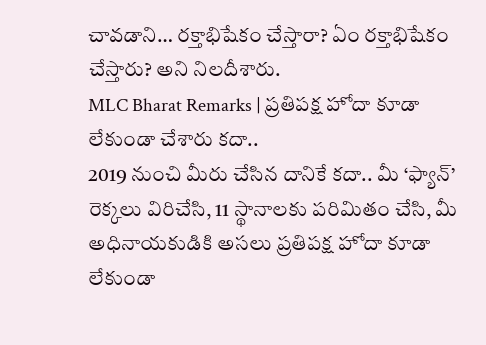చావడాని… రక్తాభిషేకం చేస్తారా? ఏం రక్తాభిషేకం చేస్తారు? అని నిలదీశారు.
MLC Bharat Remarks | ప్రతిపక్ష హోదా కూడా లేకుండా చేశారు కదా..
2019 నుంచి మీరు చేసిన దానికే కదా.. మీ ‘ఫ్యాన్’ రెక్కలు విరిచేసి, 11 స్థానాలకు పరిమితం చేసి, మీ అధినాయకుడికి అసలు ప్రతిపక్ష హోదా కూడా లేకుండా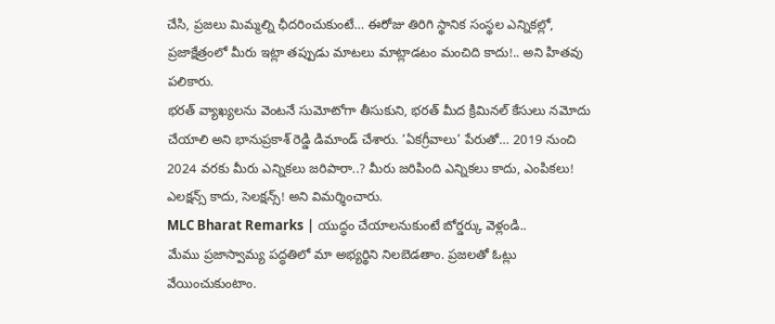చేసి, ప్రజలు మిమ్మల్ని ఛీదరించుకుంటే… ఈరోజు తిరిగి స్థానిక సంస్థల ఎన్నికల్లో, ప్రజాక్షేత్రంలో మీరు ఇట్లా తప్పుడు మాటలు మాట్లాడటం మంచిది కాదు!.. అని హితవు పలికారు.
భరత్ వ్యాఖ్యలను వెంటనే సుమోటోగా తీసుకుని, భరత్ మీద క్రిమినల్ కేసులు నమోదు చేయాలి అని భానుప్రకాశ్ రెడ్డి డిమాండ్ చేశారు. ‘ఏకగ్రీవాలు’ పేరుతో… 2019 నుంచి 2024 వరకు మీరు ఎన్నికలు జరిపారా..? మీరు జరిపింది ఎన్నికలు కాదు, ఎంపికలు! ఎలక్షన్స్ కాదు, సెలక్షన్స్! అని విమర్శించారు.
MLC Bharat Remarks | యుద్ధం చేయాలనుకుంటే బోర్డర్కు వెళ్లండి..
మేము ప్రజాస్వామ్య పద్ధతిలో మా అభ్యర్థిని నిలబెడతాం. ప్రజలతో ఓట్లు వేయించుకుంటాం.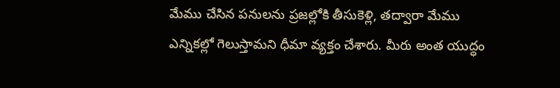మేము చేసిన పనులను ప్రజల్లోకి తీసుకెళ్లి, తద్వారా మేము ఎన్నికల్లో గెలుస్తామని ధీమా వ్యక్తం చేశారు. మీరు అంత యుద్ధం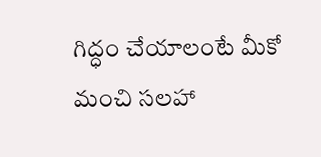గిద్ధం చేయాలంటే మీకో మంచి సలహా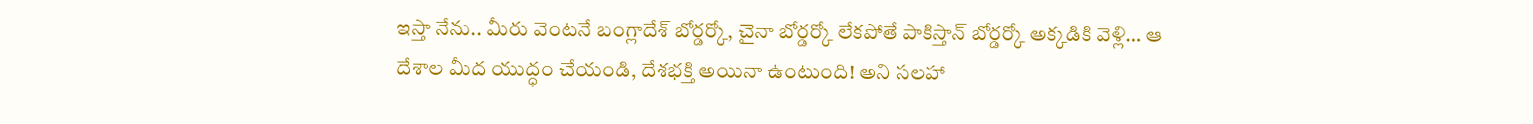ఇస్తా నేను.. మీరు వెంటనే బంగ్లాదేశ్ బోర్డర్కో, చైనా బోర్డర్కో లేకపోతే పాకిస్తాన్ బోర్డర్కో అక్కడికి వెళ్లి… ఆ దేశాల మీద యుద్ధం చేయండి, దేశభక్తి అయినా ఉంటుంది! అని సలహా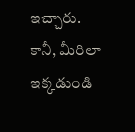ఇచ్చారు.
కానీ, మీరిలా ఇక్కడుండి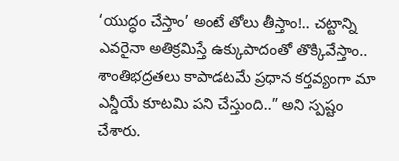‘యుద్ధం చేస్తాం’ అంటే తోలు తీస్తాం!.. చట్టాన్ని ఎవరైనా అతిక్రమిస్తే ఉక్కుపాదంతో తొక్కివేస్తాం.. శాంతిభద్రతలు కాపాడటమే ప్రధాన కర్తవ్యంగా మా ఎన్డీయే కూటమి పని చేస్తుంది..” అని స్పష్టం చేశారు.